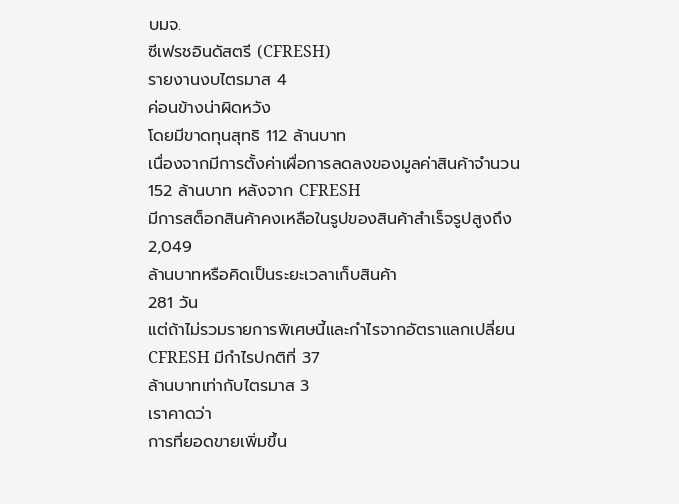บมจ.
ซีเฟรชอินดัสตรี (CFRESH)
รายงานงบไตรมาส 4
ค่อนข้างน่าผิดหวัง
โดยมีขาดทุนสุทธิ 112 ล้านบาท
เนื่องจากมีการตั้งค่าเผื่อการลดลงของมูลค่าสินค้าจำนวน
152 ล้านบาท หลังจาก CFRESH
มีการสต็อกสินค้าคงเหลือในรูปของสินค้าสำเร็จรูปสูงถึง
2,049
ล้านบาทหรือคิดเป็นระยะเวลาเก็บสินค้า
281 วัน
แต่ถ้าไม่รวมรายการพิเศษนี้และกำไรจากอัตราแลกเปลี่ยน
CFRESH มีกำไรปกติที่ 37
ล้านบาทเท่ากับไตรมาส 3
เราคาดว่า
การที่ยอดขายเพิ่มขึ้น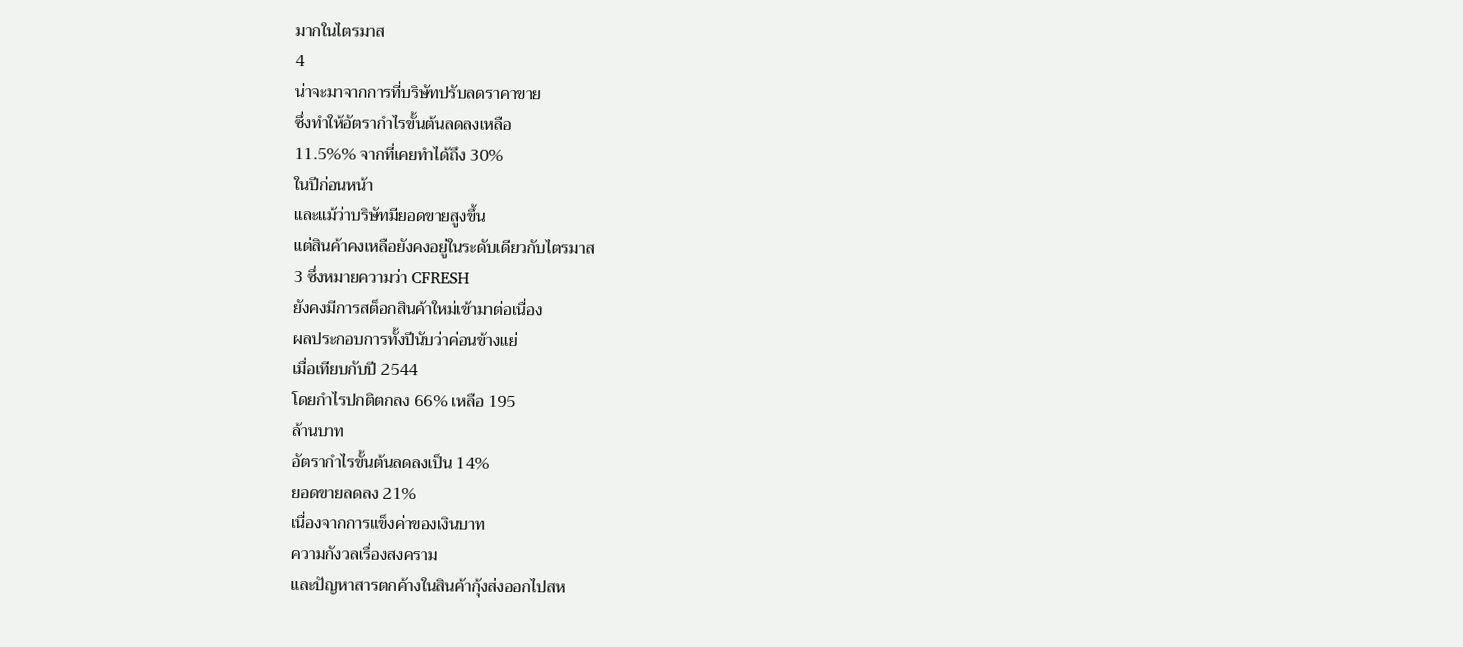มากในไตรมาส
4
น่าจะมาจากการที่บริษัทปรับลดราคาขาย
ซึ่งทำให้อัตรากำไรขั้นต้นลดลงเหลือ
11.5%% จากที่เคยทำได้ถึง 30%
ในปีก่อนหน้า
และแม้ว่าบริษัทมียอดขายสูงขึ้น
แต่สินค้าคงเหลือยังคงอยู่ในระดับเดียวกับไตรมาส
3 ซึ่งหมายความว่า CFRESH
ยังคงมีการสต็อกสินค้าใหม่เข้ามาต่อเนื่อง
ผลประกอบการทั้งปีนับว่าค่อนข้างแย่
เมื่อเทียบกับปี 2544
โดยกำไรปกติตกลง 66% เหลือ 195
ล้านบาท
อัตรากำไรขั้นต้นลดลงเป็น 14%
ยอดขายลดลง 21%
เนื่องจากการแข็งค่าของเงินบาท
ความกังวลเรื่องสงคราม
และปัญหาสารตกค้างในสินค้ากุ้งส่งออกไปสห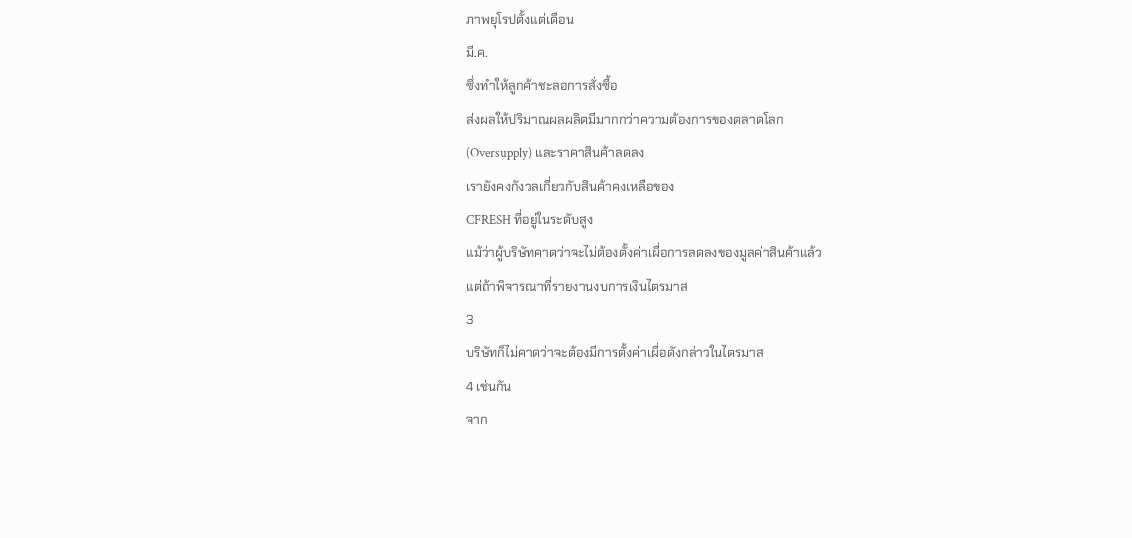ภาพยุโรปตั้งแต่เดือน
มี.ค.
ซึ่งทำให้ลูกค้าชะลอการสั่งซื้อ
ส่งผลให้ปริมาณผลผลิตมีมากกว่าความต้องการของตลาดโลก
(Oversupply) และราคาสินค้าลดลง
เรายังคงกังวลเกี่ยวกับสินค้าคงเหลือของ
CFRESH ที่อยู่ในระดับสูง
แม้ว่าผู้บริษัทคาดว่าจะไม่ต้องตั้งค่าเผื่อการลดลงของมูลค่าสินค้าแล้ว
แต่ถ้าพิจารณาที่รายงานงบการเงินไตรมาส
3
บริษัทก็ไม่คาดว่าจะต้องมีการตั้งค่าเผื่อดังกล่าวในไตรมาส
4 เช่นกัน
จาก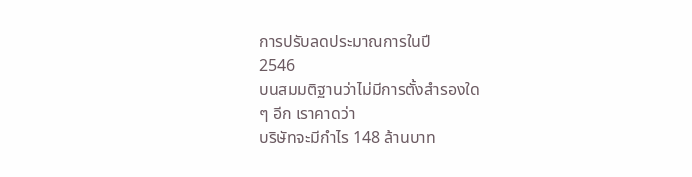การปรับลดประมาณการในปี
2546
บนสมมติฐานว่าไม่มีการตั้งสำรองใด
ๆ อีก เราคาดว่า
บริษัทจะมีกำไร 148 ล้านบาท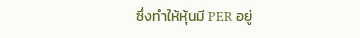ซึ่งทำให้หุ้นมี PER อยู่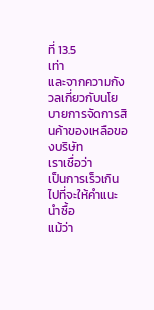ที่ 13.5
เท่า
และจากความกังวลเกี่ยวกับนโยบายการจัดการสินค้าของเหลือของบริษัท
เราเชื่อว่า
เป็นการเร็วเกินไปที่จะให้คำแนะนำซื้อ
แม้ว่า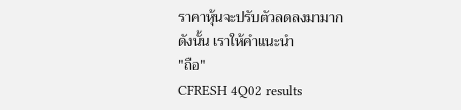ราคาหุ้นจะปรับตัวลดลงมามาก
ดังนั้น เราให้คำแนะนำ
"ถือ"
CFRESH 4Q02 results